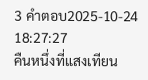3 คำตอบ2025-10-24 18:27:27
คืนหนึ่งที่แสงเทียน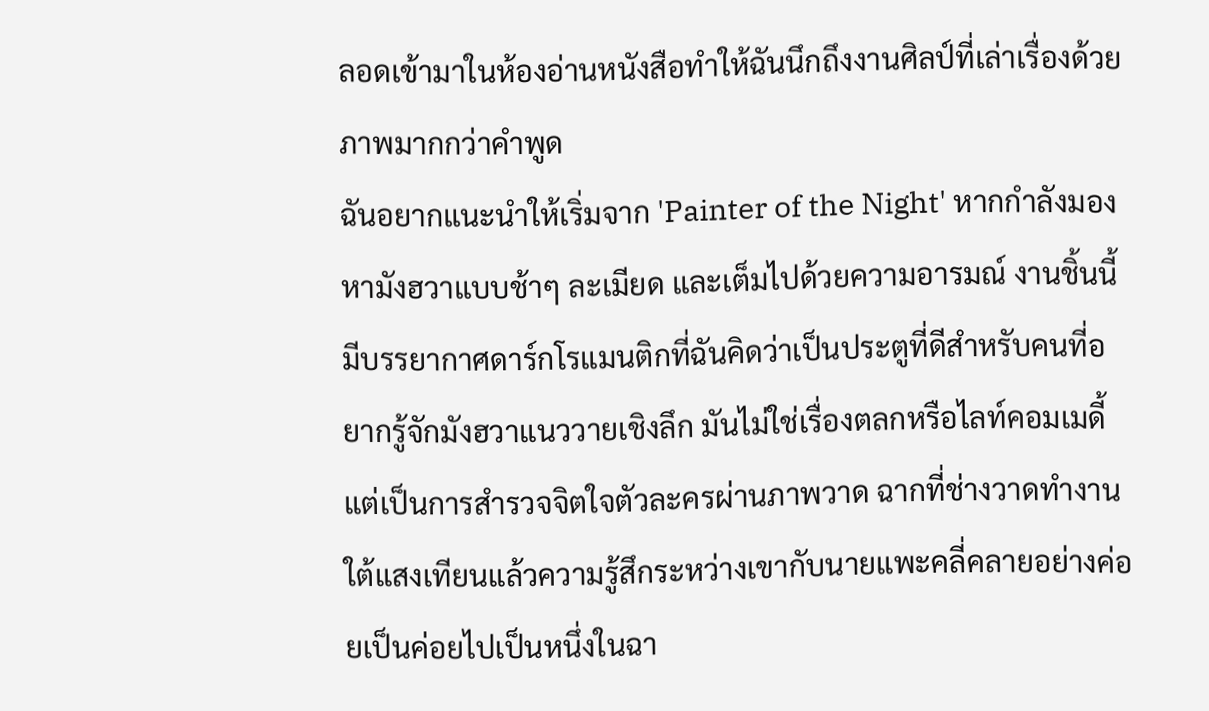ลอดเข้ามาในห้องอ่านหนังสือทำให้ฉันนึกถึงงานศิลป์ที่เล่าเรื่องด้วยภาพมากกว่าคำพูด
ฉันอยากแนะนำให้เริ่มจาก 'Painter of the Night' หากกำลังมองหามังฮวาแบบช้าๆ ละเมียด และเต็มไปด้วยความอารมณ์ งานชิ้นนี้มีบรรยากาศดาร์กโรแมนติกที่ฉันคิดว่าเป็นประตูที่ดีสำหรับคนที่อยากรู้จักมังฮวาแนววายเชิงลึก มันไม่ใช่เรื่องตลกหรือไลท์คอมเมดี้ แต่เป็นการสำรวจจิตใจตัวละครผ่านภาพวาด ฉากที่ช่างวาดทำงานใต้แสงเทียนแล้วความรู้สึกระหว่างเขากับนายแพะคลี่คลายอย่างค่อยเป็นค่อยไปเป็นหนึ่งในฉา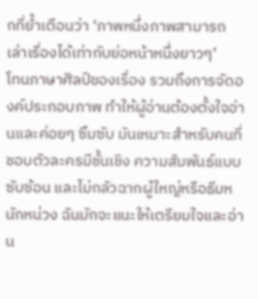กที่ย้ำเตือนว่า ‘ภาพหนึ่งภาพสามารถเล่าเรื่องได้เท่ากับย่อหน้าหนึ่งยาวๆ’
โทนภาษาศิลป์ของเรื่อง รวมถึงการจัดองค์ประกอบภาพ ทำให้ผู้อ่านต้องตั้งใจอ่านและค่อยๆ ซึมซับ มันเหมาะสำหรับคนที่ชอบตัวละครมีชั้นเชิง ความสัมพันธ์แบบซับซ้อน และไม่กลัวฉากผู้ใหญ่หรือธีมหนักหน่วง ฉันมักจะแนะให้เตรียมใจและอ่าน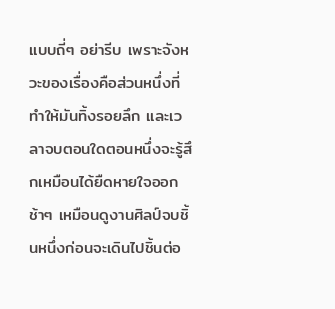แบบถี่ๆ อย่ารีบ เพราะจังหวะของเรื่องคือส่วนหนึ่งที่ทำให้มันทิ้งรอยลึก และเวลาจบตอนใดตอนหนึ่งจะรู้สึกเหมือนได้ยืดหายใจออกช้าๆ เหมือนดูงานศิลป์จบชิ้นหนึ่งก่อนจะเดินไปชิ้นต่อ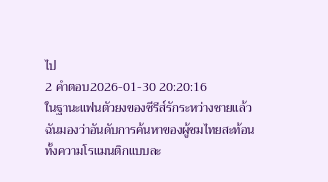ไป
2 คำตอบ2026-01-30 20:20:16
ในฐานะแฟนตัวยงของซีรีส์รักระหว่างชายแล้ว ฉันมองว่าอันดับการค้นหาของผู้ชมไทยสะท้อนทั้งความโรแมนติกแบบละ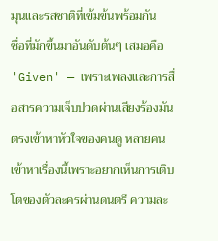มุนและรสชาติที่เข้มข้นพร้อมกัน
ชื่อที่มักขึ้นมาอันดับต้นๆ เสมอคือ 'Given' — เพราะเพลงและการสื่อสารความเจ็บปวดผ่านเสียงร้องมันตรงเข้าหาหัวใจของคนดู หลายคนเข้าหาเรื่องนี้เพราะอยากเห็นการเติบโตของตัวละครผ่านดนตรี ความละ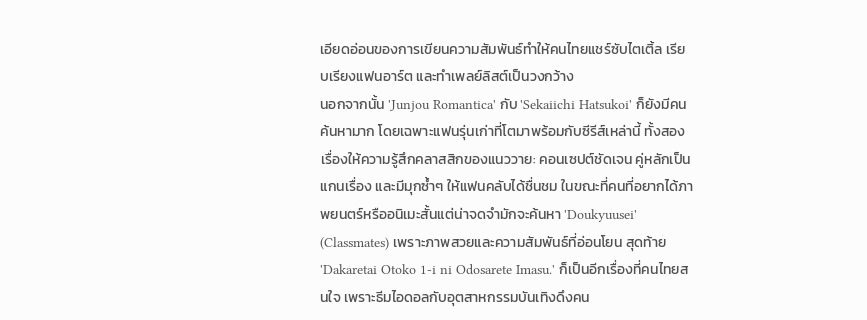เอียดอ่อนของการเขียนความสัมพันธ์ทำให้คนไทยแชร์ซับไตเติ้ล เรียบเรียงแฟนอาร์ต และทำเพลย์ลิสต์เป็นวงกว้าง
นอกจากนั้น 'Junjou Romantica' กับ 'Sekaiichi Hatsukoi' ก็ยังมีคนค้นหามาก โดยเฉพาะแฟนรุ่นเก่าที่โตมาพร้อมกับซีรีส์เหล่านี้ ทั้งสองเรื่องให้ความรู้สึกคลาสสิกของแนววาย: คอนเซปต์ชัดเจน คู่หลักเป็นแกนเรื่อง และมีมุกซ้ำๆ ให้แฟนคลับได้ชื่นชม ในขณะที่คนที่อยากได้ภาพยนตร์หรืออนิเมะสั้นแต่น่าจดจำมักจะค้นหา 'Doukyuusei' (Classmates) เพราะภาพสวยและความสัมพันธ์ที่อ่อนโยน สุดท้าย 'Dakaretai Otoko 1-i ni Odosarete Imasu.' ก็เป็นอีกเรื่องที่คนไทยสนใจ เพราะธีมไอดอลกับอุตสาหกรรมบันเทิงดึงคน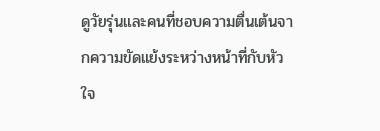ดูวัยรุ่นและคนที่ชอบความตื่นเต้นจากความขัดแย้งระหว่างหน้าที่กับหัวใจ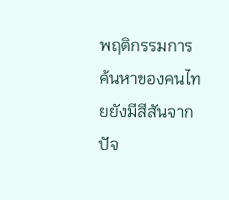พฤติกรรมการค้นหาของคนไทยยังมีสีสันจากปัจ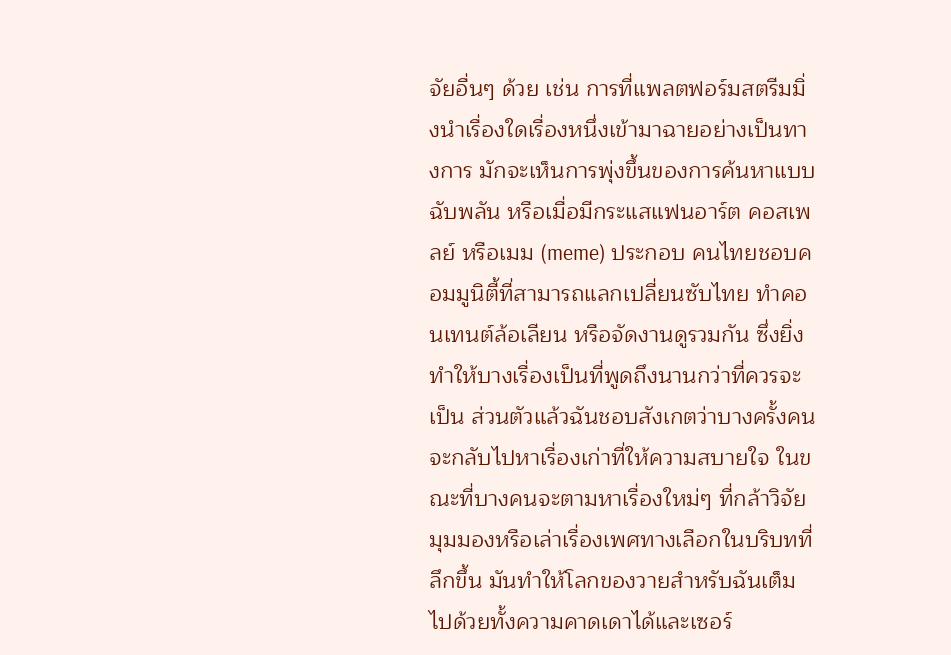จัยอื่นๆ ด้วย เช่น การที่แพลตฟอร์มสตรีมมิ่งนำเรื่องใดเรื่องหนึ่งเข้ามาฉายอย่างเป็นทางการ มักจะเห็นการพุ่งขึ้นของการค้นหาแบบฉับพลัน หรือเมื่อมีกระแสแฟนอาร์ต คอสเพลย์ หรือเมม (meme) ประกอบ คนไทยชอบคอมมูนิตี้ที่สามารถแลกเปลี่ยนซับไทย ทำคอนเทนต์ล้อเลียน หรือจัดงานดูรวมกัน ซึ่งยิ่งทำให้บางเรื่องเป็นที่พูดถึงนานกว่าที่ควรจะเป็น ส่วนตัวแล้วฉันชอบสังเกตว่าบางครั้งคนจะกลับไปหาเรื่องเก่าที่ให้ความสบายใจ ในขณะที่บางคนจะตามหาเรื่องใหม่ๆ ที่กล้าวิจัยมุมมองหรือเล่าเรื่องเพศทางเลือกในบริบทที่ลึกขึ้น มันทำให้โลกของวายสำหรับฉันเต็มไปด้วยทั้งความคาดเดาได้และเซอร์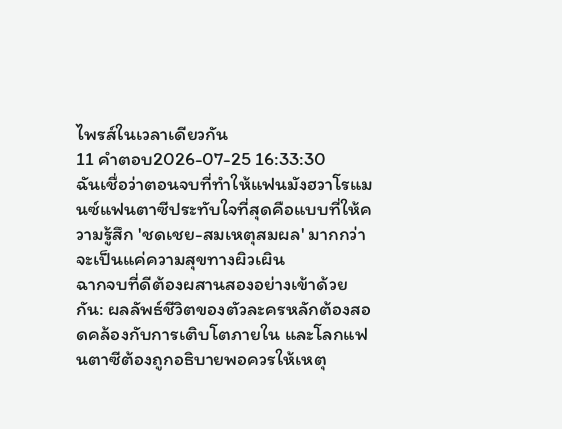ไพรส์ในเวลาเดียวกัน
11 คำตอบ2026-07-25 16:33:30
ฉันเชื่อว่าตอนจบที่ทำให้แฟนมังฮวาโรแมนซ์แฟนตาซีประทับใจที่สุดคือแบบที่ให้ความรู้สึก 'ชดเชย-สมเหตุสมผล' มากกว่าจะเป็นแค่ความสุขทางผิวเผิน
ฉากจบที่ดีต้องผสานสองอย่างเข้าด้วยกัน: ผลลัพธ์ชีวิตของตัวละครหลักต้องสอดคล้องกับการเติบโตภายใน และโลกแฟนตาซีต้องถูกอธิบายพอควรให้เหตุ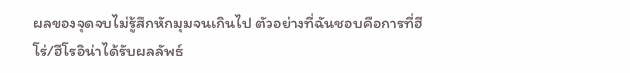ผลของจุดจบไม่รู้สึกหักมุมจนเกินไป ตัวอย่างที่ฉันชอบคือการที่ฮีโร่/ฮีโรอิน่าได้รับผลลัพธ์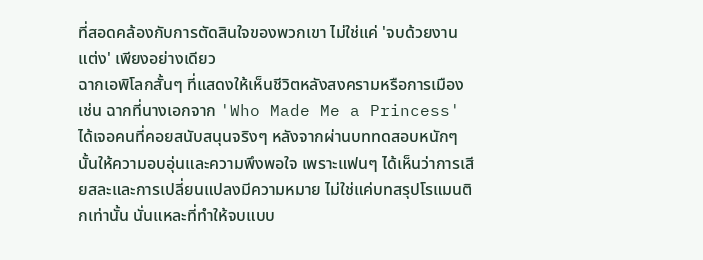ที่สอดคล้องกับการตัดสินใจของพวกเขา ไม่ใช่แค่ 'จบด้วยงานแต่ง' เพียงอย่างเดียว
ฉากเอพิโลกสั้นๆ ที่แสดงให้เห็นชีวิตหลังสงครามหรือการเมือง เช่น ฉากที่นางเอกจาก 'Who Made Me a Princess' ได้เจอคนที่คอยสนับสนุนจริงๆ หลังจากผ่านบททดสอบหนักๆ นั้นให้ความอบอุ่นและความพึงพอใจ เพราะแฟนๆ ได้เห็นว่าการเสียสละและการเปลี่ยนแปลงมีความหมาย ไม่ใช่แค่บทสรุปโรแมนติกเท่านั้น นั่นแหละที่ทำให้จบแบบ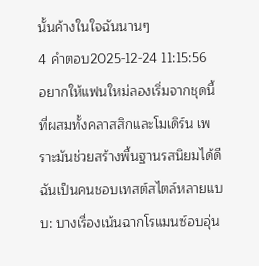นั้นค้างในใจฉันนานๆ
4 คำตอบ2025-12-24 11:15:56
อยากให้แฟนใหม่ลองเริ่มจากชุดนี้ที่ผสมทั้งคลาสสิกและโมเดิร์น เพราะมันช่วยสร้างพื้นฐานรสนิยมได้ดี
ฉันเป็นคนชอบเทสต์สไตล์หลายแบบ: บางเรื่องเน้นฉากโรแมนซ์อบอุ่น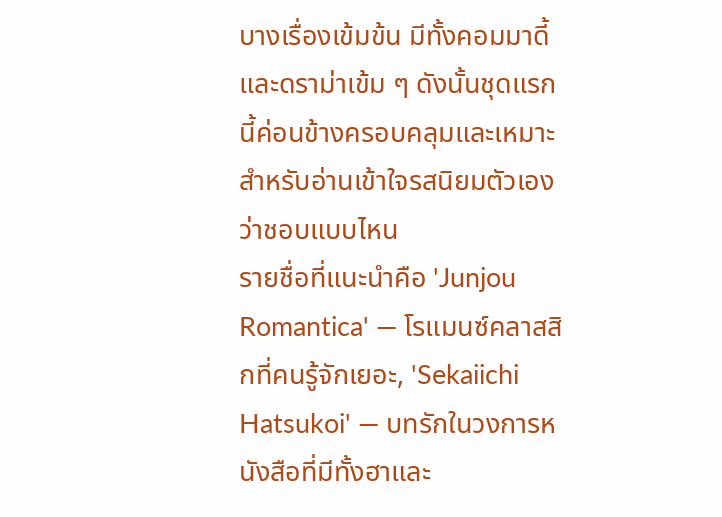บางเรื่องเข้มข้น มีทั้งคอมมาดี้และดราม่าเข้ม ๆ ดังนั้นชุดแรกนี้ค่อนข้างครอบคลุมและเหมาะสำหรับอ่านเข้าใจรสนิยมตัวเองว่าชอบแบบไหน
รายชื่อที่แนะนำคือ 'Junjou Romantica' — โรแมนซ์คลาสสิกที่คนรู้จักเยอะ, 'Sekaiichi Hatsukoi' — บทรักในวงการหนังสือที่มีทั้งฮาและ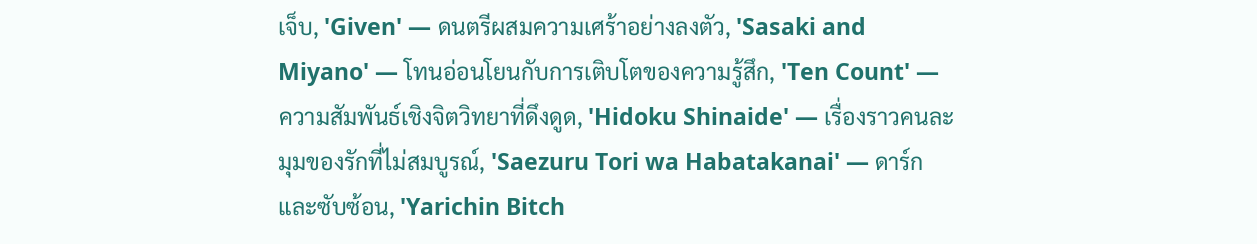เจ็บ, 'Given' — ดนตรีผสมความเศร้าอย่างลงตัว, 'Sasaki and Miyano' — โทนอ่อนโยนกับการเติบโตของความรู้สึก, 'Ten Count' — ความสัมพันธ์เชิงจิตวิทยาที่ดึงดูด, 'Hidoku Shinaide' — เรื่องราวคนละมุมของรักที่ไม่สมบูรณ์, 'Saezuru Tori wa Habatakanai' — ดาร์กและซับซ้อน, 'Yarichin Bitch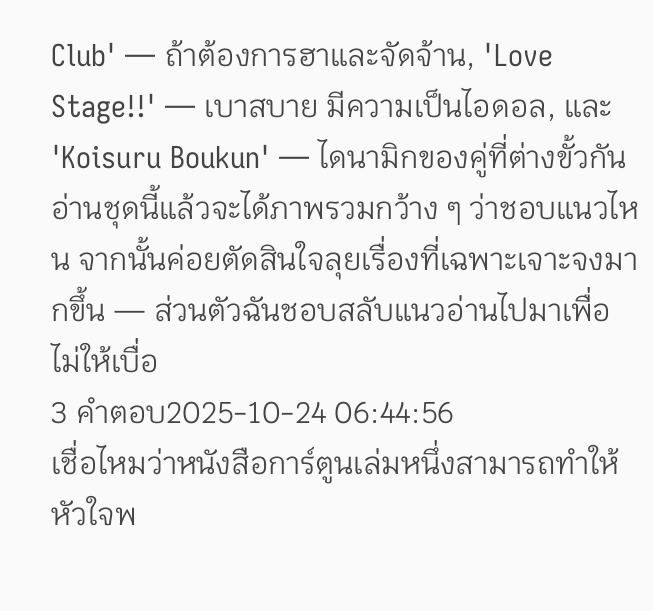Club' — ถ้าต้องการฮาและจัดจ้าน, 'Love Stage!!' — เบาสบาย มีความเป็นไอดอล, และ 'Koisuru Boukun' — ไดนามิกของคู่ที่ต่างขั้วกัน
อ่านชุดนี้แล้วจะได้ภาพรวมกว้าง ๆ ว่าชอบแนวไหน จากนั้นค่อยตัดสินใจลุยเรื่องที่เฉพาะเจาะจงมากขึ้น — ส่วนตัวฉันชอบสลับแนวอ่านไปมาเพื่อไม่ให้เบื่อ
3 คำตอบ2025-10-24 06:44:56
เชื่อไหมว่าหนังสือการ์ตูนเล่มหนึ่งสามารถทำให้หัวใจพ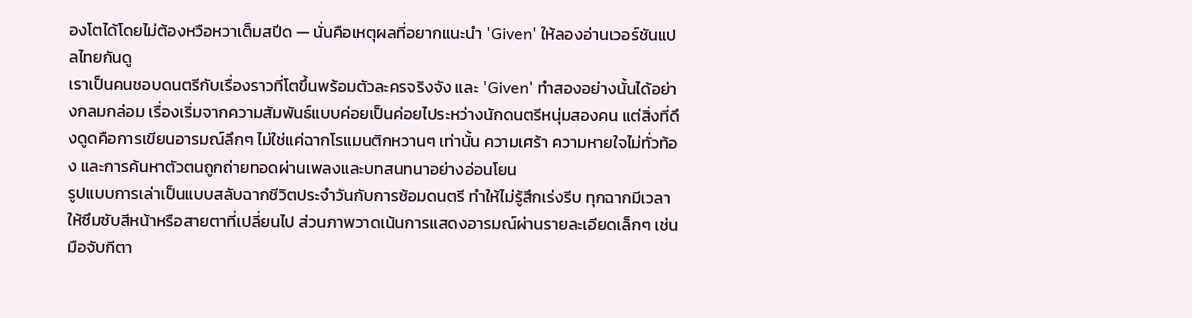องโตได้โดยไม่ต้องหวือหวาเต็มสปีด — นั่นคือเหตุผลที่อยากแนะนำ 'Given' ให้ลองอ่านเวอร์ชันแปลไทยกันดู
เราเป็นคนชอบดนตรีกับเรื่องราวที่โตขึ้นพร้อมตัวละครจริงจัง และ 'Given' ทำสองอย่างนั้นได้อย่างกลมกล่อม เรื่องเริ่มจากความสัมพันธ์แบบค่อยเป็นค่อยไประหว่างนักดนตรีหนุ่มสองคน แต่สิ่งที่ดึงดูดคือการเขียนอารมณ์ลึกๆ ไม่ใช่แค่ฉากโรแมนติกหวานๆ เท่านั้น ความเศร้า ความหายใจไม่ทั่วท้อง และการค้นหาตัวตนถูกถ่ายทอดผ่านเพลงและบทสนทนาอย่างอ่อนโยน
รูปแบบการเล่าเป็นแบบสลับฉากชีวิตประจำวันกับการซ้อมดนตรี ทำให้ไม่รู้สึกเร่งรีบ ทุกฉากมีเวลาให้ซึมซับสีหน้าหรือสายตาที่เปลี่ยนไป ส่วนภาพวาดเน้นการแสดงอารมณ์ผ่านรายละเอียดเล็กๆ เช่นมือจับกีตา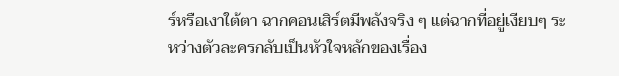ร์หรือเงาใต้ตา ฉากคอนเสิร์ตมีพลังจริง ๆ แต่ฉากที่อยู่เงียบๆ ระหว่างตัวละครกลับเป็นหัวใจหลักของเรื่อง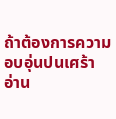ถ้าต้องการความอบอุ่นปนเศร้า อ่าน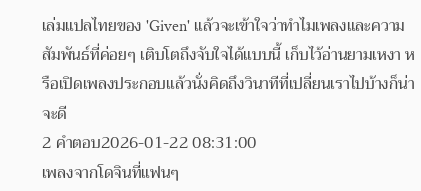เล่มแปลไทยของ 'Given' แล้วจะเข้าใจว่าทำไมเพลงและความสัมพันธ์ที่ค่อยๆ เติบโตถึงจับใจได้แบบนี้ เก็บไว้อ่านยามเหงา หรือเปิดเพลงประกอบแล้วนั่งคิดถึงวินาทีที่เปลี่ยนเราไปบ้างก็น่าจะดี
2 คำตอบ2026-01-22 08:31:00
เพลงจากโดจินที่แฟนๆ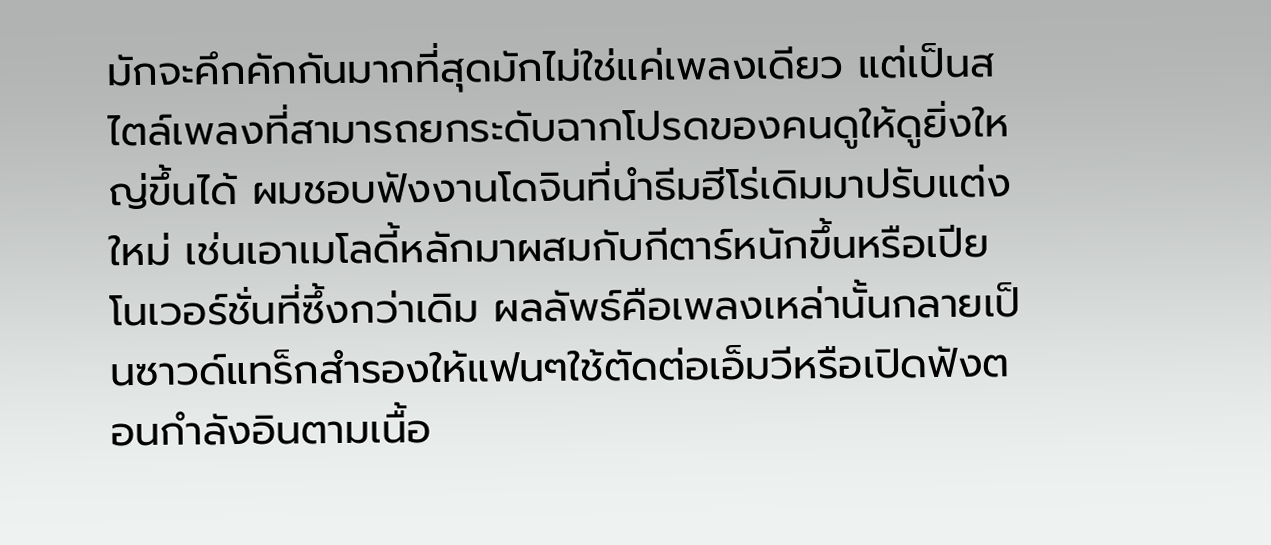มักจะคึกคักกันมากที่สุดมักไม่ใช่แค่เพลงเดียว แต่เป็นสไตล์เพลงที่สามารถยกระดับฉากโปรดของคนดูให้ดูยิ่งใหญ่ขึ้นได้ ผมชอบฟังงานโดจินที่นำธีมฮีโร่เดิมมาปรับแต่งใหม่ เช่นเอาเมโลดี้หลักมาผสมกับกีตาร์หนักขึ้นหรือเปียโนเวอร์ชั่นที่ซึ้งกว่าเดิม ผลลัพธ์คือเพลงเหล่านั้นกลายเป็นซาวด์แทร็กสำรองให้แฟนๆใช้ตัดต่อเอ็มวีหรือเปิดฟังตอนกำลังอินตามเนื้อ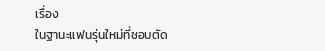เรื่อง
ในฐานะแฟนรุ่นใหม่ที่ชอบตัด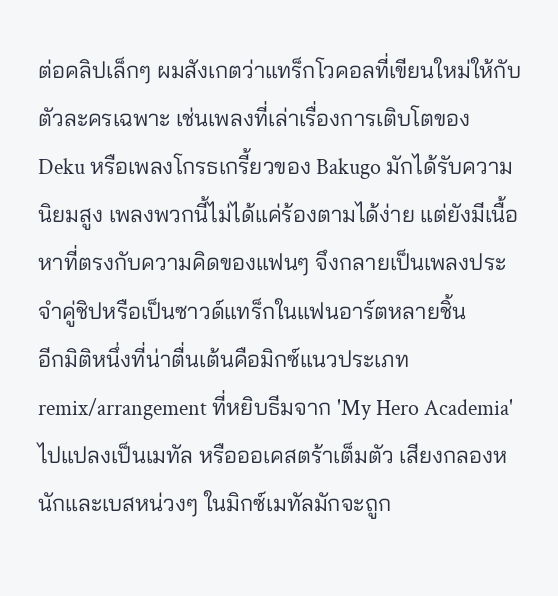ต่อคลิปเล็กๆ ผมสังเกตว่าแทร็กโวคอลที่เขียนใหม่ให้กับตัวละครเฉพาะ เช่นเพลงที่เล่าเรื่องการเติบโตของ Deku หรือเพลงโกรธเกรี้ยวของ Bakugo มักได้รับความนิยมสูง เพลงพวกนี้ไม่ได้แค่ร้องตามได้ง่าย แต่ยังมีเนื้อหาที่ตรงกับความคิดของแฟนๆ จึงกลายเป็นเพลงประจำคู่ชิปหรือเป็นซาวด์แทร็กในแฟนอาร์ตหลายชิ้น
อีกมิติหนึ่งที่น่าตื่นเต้นคือมิกซ์แนวประเภท remix/arrangement ที่หยิบธีมจาก 'My Hero Academia' ไปแปลงเป็นเมทัล หรือออเคสตร้าเต็มตัว เสียงกลองหนักและเบสหน่วงๆ ในมิกซ์เมทัลมักจะถูก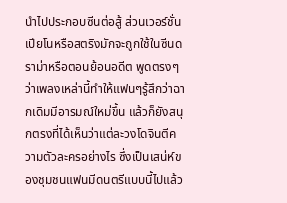นำไปประกอบซีนต่อสู้ ส่วนเวอร์ชั่นเปียโนหรือสตริงมักจะถูกใช้ในซีนดราม่าหรือตอนย้อนอดีต พูดตรงๆ ว่าเพลงเหล่านี้ทำให้แฟนๆรู้สึกว่าฉากเดิมมีอารมณ์ใหม่ขึ้น แล้วก็ยังสนุกตรงที่ได้เห็นว่าแต่ละวงโดจินตีความตัวละครอย่างไร ซึ่งเป็นเสน่ห์ของชุมชนแฟนมีดนตรีแบบนี้ไปแล้ว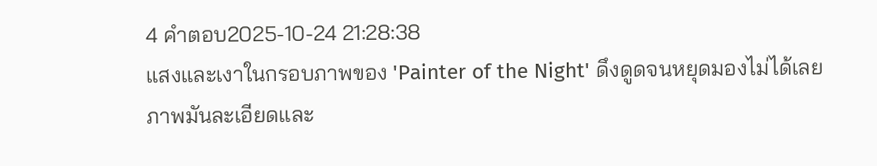4 คำตอบ2025-10-24 21:28:38
แสงและเงาในกรอบภาพของ 'Painter of the Night' ดึงดูดจนหยุดมองไม่ได้เลย
ภาพมันละเอียดและ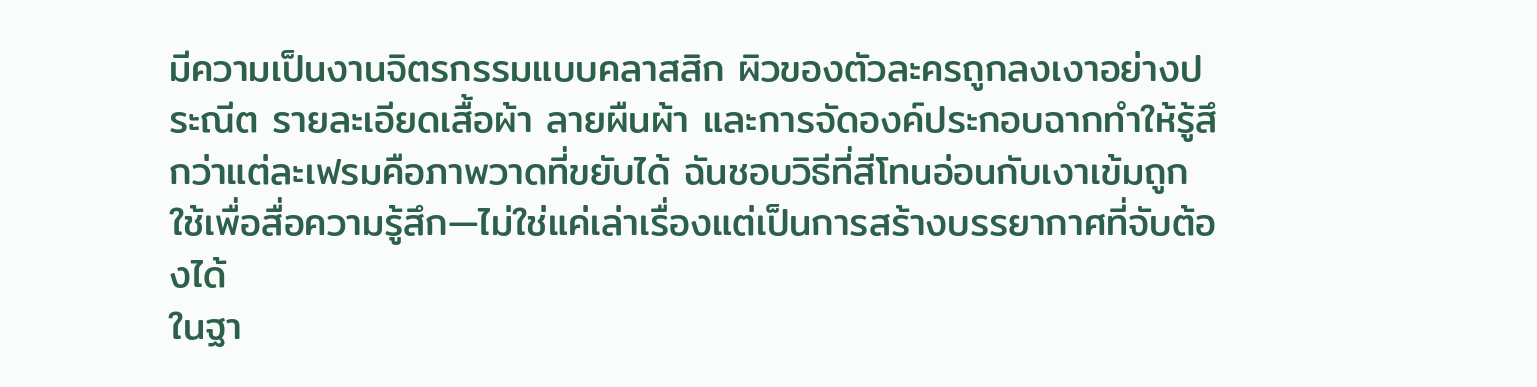มีความเป็นงานจิตรกรรมแบบคลาสสิก ผิวของตัวละครถูกลงเงาอย่างประณีต รายละเอียดเสื้อผ้า ลายผืนผ้า และการจัดองค์ประกอบฉากทำให้รู้สึกว่าแต่ละเฟรมคือภาพวาดที่ขยับได้ ฉันชอบวิธีที่สีโทนอ่อนกับเงาเข้มถูกใช้เพื่อสื่อความรู้สึก—ไม่ใช่แค่เล่าเรื่องแต่เป็นการสร้างบรรยากาศที่จับต้องได้
ในฐา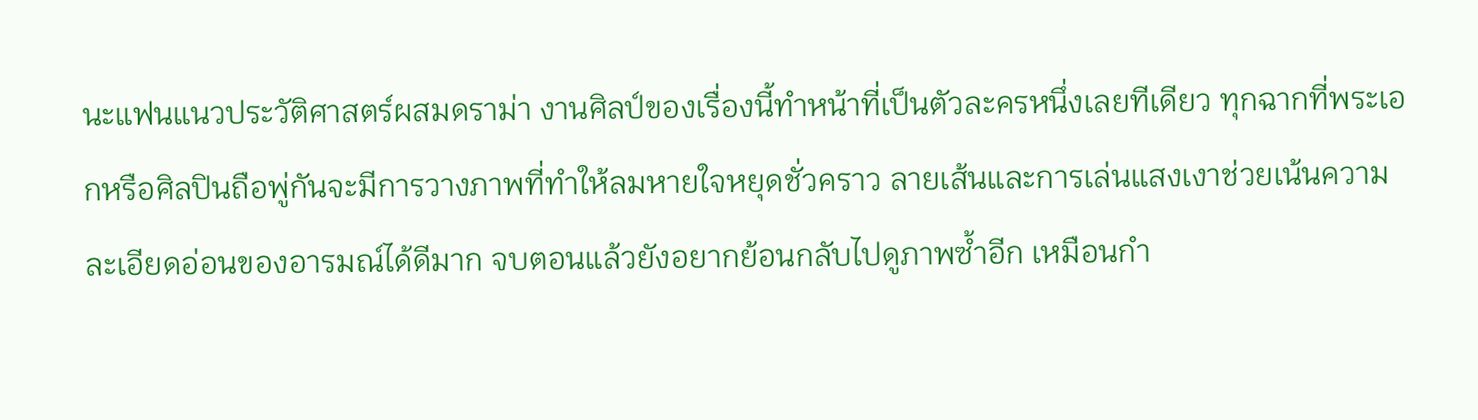นะแฟนแนวประวัติศาสตร์ผสมดราม่า งานศิลป์ของเรื่องนี้ทำหน้าที่เป็นตัวละครหนึ่งเลยทีเดียว ทุกฉากที่พระเอกหรือศิลปินถือพู่กันจะมีการวางภาพที่ทำให้ลมหายใจหยุดชั่วคราว ลายเส้นและการเล่นแสงเงาช่วยเน้นความละเอียดอ่อนของอารมณ์ได้ดีมาก จบตอนแล้วยังอยากย้อนกลับไปดูภาพซ้ำอีก เหมือนกำ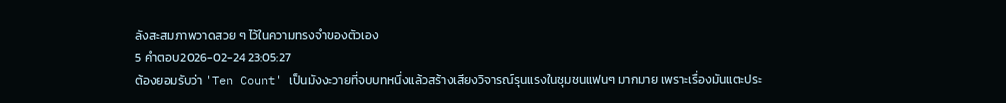ลังสะสมภาพวาดสวย ๆ ไว้ในความทรงจำของตัวเอง
5 คำตอบ2026-02-24 23:05:27
ต้องยอมรับว่า 'Ten Count' เป็นมังงะวายที่จบบทหนึ่งแล้วสร้างเสียงวิจารณ์รุนแรงในชุมชนแฟนๆ มากมาย เพราะเรื่องมันแตะประ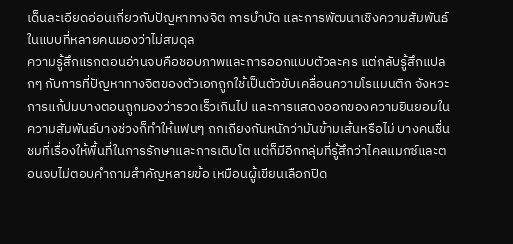เด็นละเอียดอ่อนเกี่ยวกับปัญหาทางจิต การบำบัด และการพัฒนาเชิงความสัมพันธ์ในแบบที่หลายคนมองว่าไม่สมดุล
ความรู้สึกแรกตอนอ่านจบคือชอบภาพและการออกแบบตัวละคร แต่กลับรู้สึกแปลกๆ กับการที่ปัญหาทางจิตของตัวเอกถูกใช้เป็นตัวขับเคลื่อนความโรแมนติก จังหวะการแก้ปมบางตอนถูกมองว่ารวดเร็วเกินไป และการแสดงออกของความยินยอมในความสัมพันธ์บางช่วงก็ทำให้แฟนๆ ถกเถียงกันหนักว่ามันข้ามเส้นหรือไม่ บางคนชื่นชมที่เรื่องให้พื้นที่ในการรักษาและการเติบโต แต่ก็มีอีกกลุ่มที่รู้สึกว่าไคลแมกซ์และตอนจบไม่ตอบคำถามสำคัญหลายข้อ เหมือนผู้เขียนเลือกปิด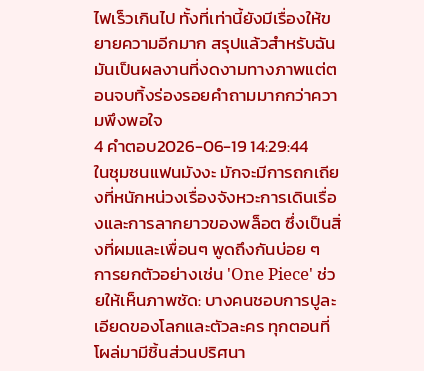ไฟเร็วเกินไป ทั้งที่เท่านี้ยังมีเรื่องให้ขยายความอีกมาก สรุปแล้วสำหรับฉัน มันเป็นผลงานที่งดงามทางภาพแต่ตอนจบทิ้งร่องรอยคำถามมากกว่าความพึงพอใจ
4 คำตอบ2026-06-19 14:29:44
ในชุมชนแฟนมังงะ มักจะมีการถกเถียงที่หนักหน่วงเรื่องจังหวะการเดินเรื่องและการลากยาวของพล็อต ซึ่งเป็นสิ่งที่ผมและเพื่อนๆ พูดถึงกันบ่อย ๆ
การยกตัวอย่างเช่น 'One Piece' ช่วยให้เห็นภาพชัด: บางคนชอบการปูละเอียดของโลกและตัวละคร ทุกตอนที่โผล่มามีชิ้นส่วนปริศนา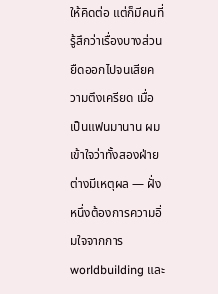ให้คิดต่อ แต่ก็มีคนที่รู้สึกว่าเรื่องบางส่วนยืดออกไปจนเสียความตึงเครียด เมื่อเป็นแฟนมานาน ผมเข้าใจว่าทั้งสองฝ่ายต่างมีเหตุผล — ฝั่งหนึ่งต้องการความอิ่มใจจากการ worldbuilding และ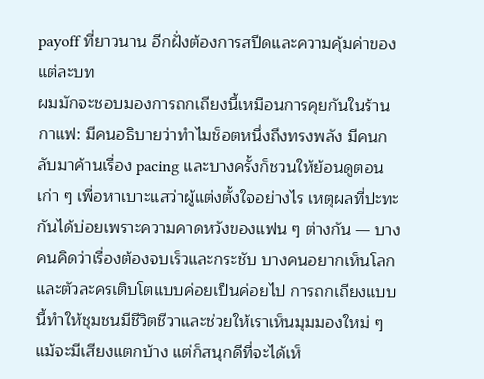payoff ที่ยาวนาน อีกฝั่งต้องการสปีดและความคุ้มค่าของแต่ละบท
ผมมักจะชอบมองการถกเถียงนี้เหมือนการคุยกันในร้านกาแฟ: มีคนอธิบายว่าทำไมช็อตหนึ่งถึงทรงพลัง มีคนกลับมาค้านเรื่อง pacing และบางครั้งก็ชวนให้ย้อนดูตอนเก่า ๆ เพื่อหาเบาะแสว่าผู้แต่งตั้งใจอย่างไร เหตุผลที่ปะทะกันได้บ่อยเพราะความคาดหวังของแฟน ๆ ต่างกัน — บางคนคิดว่าเรื่องต้องจบเร็วและกระชับ บางคนอยากเห็นโลกและตัวละครเติบโตแบบค่อยเป็นค่อยไป การถกเถียงแบบนี้ทำให้ชุมชนมีชีวิตชีวาและช่วยให้เราเห็นมุมมองใหม่ ๆ แม้จะมีเสียงแตกบ้าง แต่ก็สนุกดีที่จะได้เห็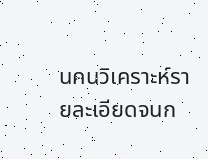นคนวิเคราะห์รายละเอียดจนก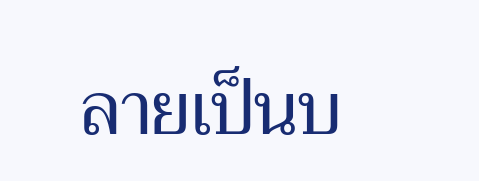ลายเป็นบ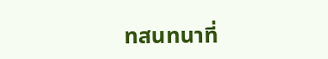ทสนทนาที่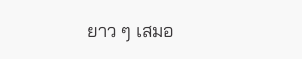ยาว ๆ เสมอ